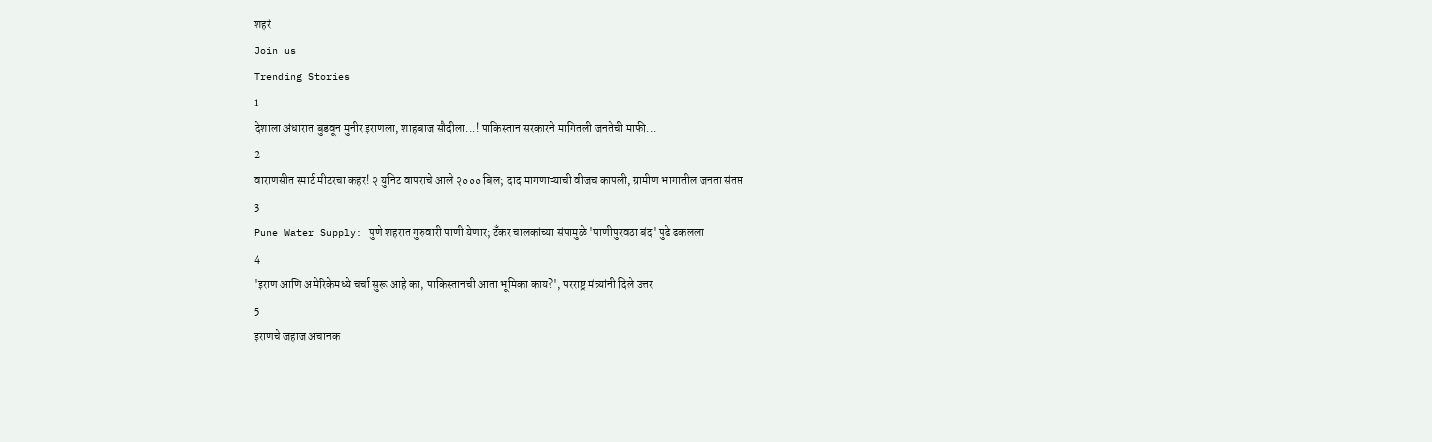शहरं
Join us
Trending Stories
1
देशाला अंधारात बुडवून मुनीर इराणला, शाहबाज सौदीला...! पाकिस्तान सरकारने मागितली जनतेची माफी...
2
वाराणसीत स्मार्ट मीटरचा कहर! २ युनिट वापराचे आले २००० बिल; दाद मागणाऱ्याची वीजच कापली, ग्रामीण भागातील जनता संतप्त
3
Pune Water Supply: पुणे शहरात गुरुवारी पाणी येणार; टँकर चालकांच्या संपामुळे 'पाणीपुरवठा बंद' पुढे ढकलला
4
'इराण आणि अमेरिकेमध्ये चर्चा सुरू आहे का, पाकिस्तानची आता भूमिका काय?', परराष्ट्र मंत्र्यांनी दिले उत्तर
5
इराणचे जहाज अचानक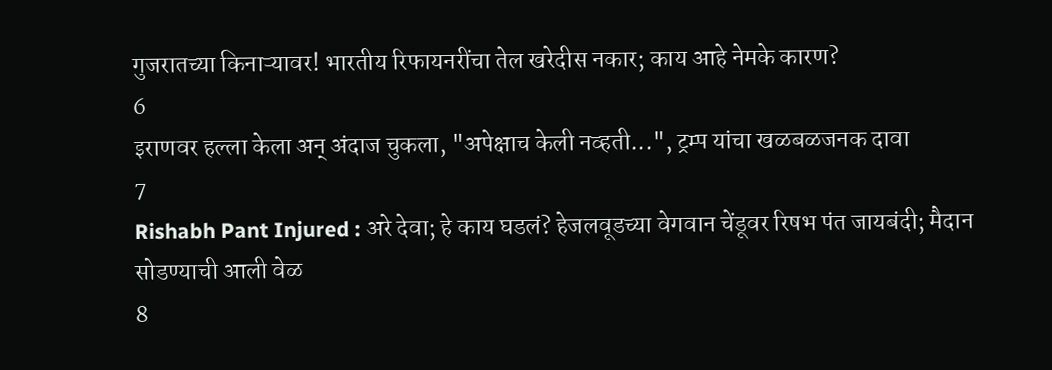गुजरातच्या किनाऱ्यावर! भारतीय रिफायनरींचा तेल खरेदीस नकार; काय आहे नेमके कारण?
6
इराणवर हल्ला केला अन् अंदाज चुकला, "अपेक्षाच केली नव्हती...", ट्रम्प यांचा खळबळजनक दावा
7
Rishabh Pant Injured : अरे देवा; हे काय घडलं? हेजलवूडच्या वेगवान चेंडूवर रिषभ पंत जायबंदी; मैदान सोडण्याची आली वेळ
8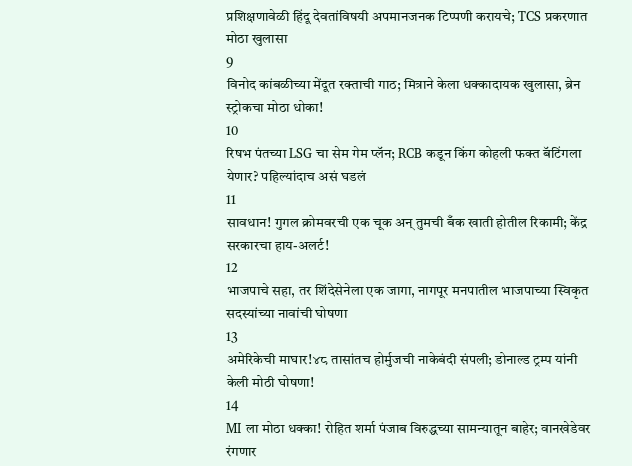प्रशिक्षणावेळी हिंदू देवतांविषयी अपमानजनक टिप्पणी करायचे; TCS प्रकरणात मोठा खुलासा
9
विनोद कांबळीच्या मेंदूत रक्ताची गाठ; मित्राने केला धक्कादायक खुलासा, ब्रेन स्ट्रोकचा मोठा धोका!
10
रिषभ पंतच्या LSG चा सेम गेम प्लॅन; RCB कडून किंग कोहली फक्त बॅटिंगला येणार? पहिल्यांदाच असं घडलं
11
सावधान! गुगल क्रोमवरची एक चूक अन् तुमची बँक खाती होतील रिकामी; केंद्र सरकारचा हाय-अलर्ट!
12
भाजपाचे सहा, तर शिंदेसेनेला एक जागा, नागपूर मनपातील भाजपाच्या स्विकृत सदस्यांच्या नावांची घोषणा
13
अमेरिकेची माघार!४८ तासांतच होर्मुजची नाकेबंदी संपली; डोनाल्ड ट्रम्प यांनी केली मोठी घोषणा!
14
MI ला मोठा धक्का! रोहित शर्मा पंजाब विरुद्धच्या सामन्यातून बाहेर; वानखेडेवर रंगणार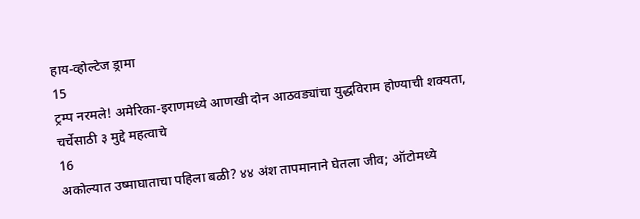हाय-व्होल्टेज ड्रामा
15
ट्रम्प नरमले! अमेरिका-इराणमध्ये आणखी दोन आठवड्यांचा युद्धविराम होण्याची शक्यता, चर्चेसाठी ३ मुद्दे महत्वाचे
16
अकोल्यात उष्माघाताचा पहिला बळी? ४४ अंश तापमानाने घेतला जीव; ऑटोमध्ये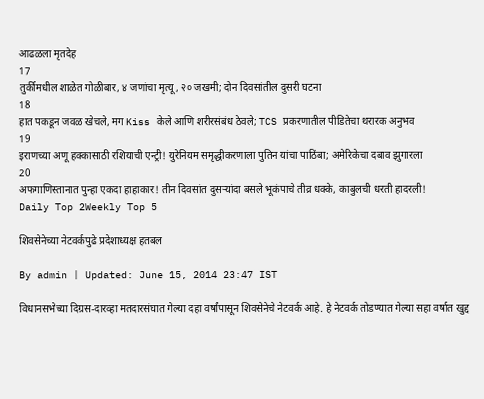आढळला मृतदेह
17
तुर्कीमधील शाळेत गोळीबार, ४ जणांचा मृत्यू, २० जखमी; दोन दिवसांतील दुसरी घटना
18
हात पकडून जवळ खेचले, मग Kiss केले आणि शरीरसंबंध ठेवले; TCS प्रकरणातील पीडितेचा थरारक अनुभव
19
इराणच्या अणू हक्कासाठी रशियाची एन्ट्री! युरेनियम समृद्धीकरणाला पुतिन यांचा पाठिंबा; अमेरिकेचा दबाव झुगारला
20
अफगाणिस्तानात पुन्हा एकदा हाहाकार! तीन दिवसांत दुसऱ्यांदा बसले भूकंपाचे तीव्र धक्के, काबुलची धरती हादरली!
Daily Top 2Weekly Top 5

शिवसेनेच्या नेटवर्कपुढे प्रदेशाध्यक्ष हतबल

By admin | Updated: June 15, 2014 23:47 IST

विधानसभेच्या दिग्रस-दारव्हा मतदारसंघात गेल्या दहा वर्षांपासून शिवसेनेचे नेटवर्क आहे. हे नेटवर्क तोडण्यात गेल्या सहा वर्षात खुद्द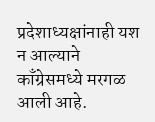प्रदेशाध्यक्षांनाही यश न आल्याने काँग्रेसमध्ये मरगळ आली आहे.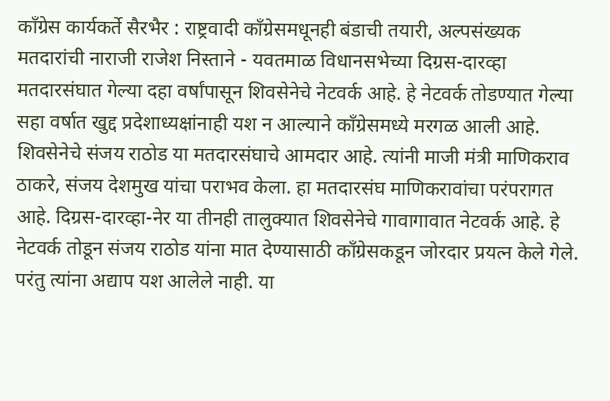काँग्रेस कार्यकर्ते सैरभैर : राष्ट्रवादी काँग्रेसमधूनही बंडाची तयारी, अल्पसंख्यक मतदारांची नाराजी राजेश निस्ताने - यवतमाळ विधानसभेच्या दिग्रस-दारव्हा मतदारसंघात गेल्या दहा वर्षांपासून शिवसेनेचे नेटवर्क आहे. हे नेटवर्क तोडण्यात गेल्या सहा वर्षात खुद्द प्रदेशाध्यक्षांनाही यश न आल्याने काँग्रेसमध्ये मरगळ आली आहे. शिवसेनेचे संजय राठोड या मतदारसंघाचे आमदार आहे. त्यांनी माजी मंत्री माणिकराव ठाकरे, संजय देशमुख यांचा पराभव केला. हा मतदारसंघ माणिकरावांचा परंपरागत आहे. दिग्रस-दारव्हा-नेर या तीनही तालुक्यात शिवसेनेचे गावागावात नेटवर्क आहे. हे नेटवर्क तोडून संजय राठोड यांना मात देण्यासाठी काँग्रेसकडून जोरदार प्रयत्न केले गेले. परंतु त्यांना अद्याप यश आलेले नाही. या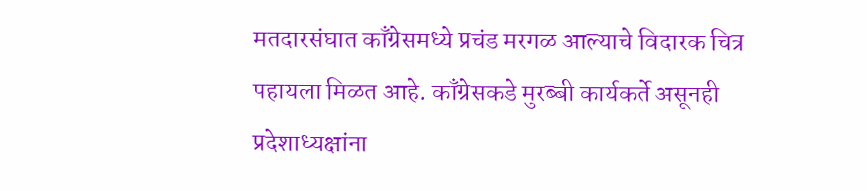मतदारसंघात काँग्रेसमध्ये प्रचंड मरगळ आल्याचे विदारक चित्र पहायला मिळत आहे. काँग्रेसकडे मुरब्बी कार्यकर्ते असूनही प्रदेशाध्यक्षांना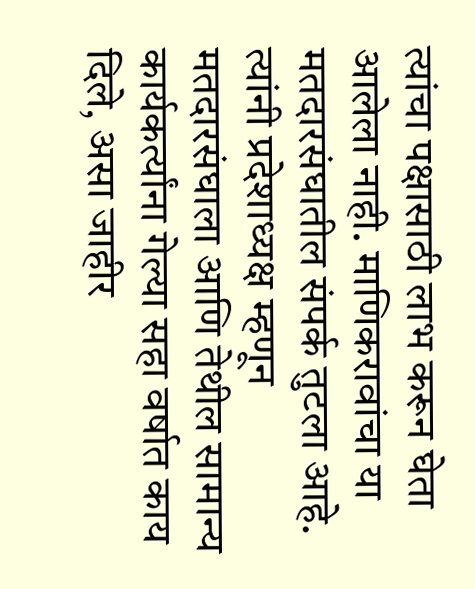त्यांचा पक्षासाठी लाभ करून घेता आलेला नाही. माणिकरावांचा या मतदारसंघातील संपर्क तुटला आहे. त्यांनी प्रदेशाध्यक्ष म्हणून मतदारसंघाला आणि तेथील सामान्य कार्यकर्त्यांना गेल्या सहा वर्षात काय दिले, असा जाहीर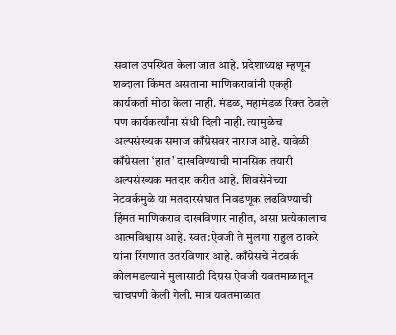सवाल उपस्थित केला जात आहे. प्रदेशाध्यक्ष म्हणून शब्दाला किंमत असताना माणिकरावांनी एकही कार्यकर्ता मोठा केला नाही. मंडळ, महामंडळ रिक्त ठेवले पण कार्यकर्त्यांना संधी दिली नाही. त्यामुळेच अल्पसंख्यक समाज काँग्रेसवर नाराज आहे. यावेळी काँग्रेसला ‘हात’ दाखविण्याची मानसिक तयारी अल्पसंख्यक मतदार करीत आहे. शिवसेनेच्या नेटवर्कमुळे या मतदारसंघात निवडणूक लढविण्याची हिंमत माणिकराव दाखविणार नाहीत, असा प्रत्येकालाच आत्मविश्वास आहे. स्वत:ऐवजी ते मुलगा राहुल ठाकरे यांना रिंगणात उतरविणार आहे. काँग्रेसचे नेटवर्क कोलमडल्याने मुलासाठी दिग्रस ऐवजी यवतमाळातून चाचपणी केली गेली. मात्र यवतमाळात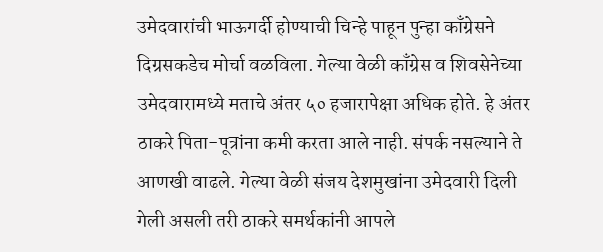उमेदवारांची भाऊगर्दी होण्याची चिन्हे पाहून पुन्हा काँग्रेसने दिग्रसकडेच मोर्चा वळविला. गेल्या वेळी काँग्रेस व शिवसेनेच्या उमेदवारामध्ये मताचे अंतर ५० हजारापेक्षा अधिक होते. हे अंतर ठाकरे पिता-पूत्रांना कमी करता आले नाही. संपर्क नसल्याने ते आणखी वाढले. गेल्या वेळी संजय देशमुखांना उमेदवारी दिली गेली असली तरी ठाकरे समर्थकांनी आपले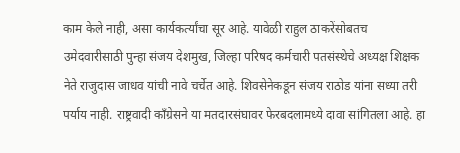काम केले नाही, असा कार्यकर्त्यांचा सूर आहे. यावेळी राहुल ठाकरेंसोबतच उमेदवारीसाठी पुन्हा संजय देशमुख, जिल्हा परिषद कर्मचारी पतसंस्थेचे अध्यक्ष शिक्षक नेते राजुदास जाधव यांची नावे चर्चेत आहे. शिवसेनेकडून संजय राठोड यांना सध्या तरी पर्याय नाही. राष्ट्रवादी काँग्रेसने या मतदारसंघावर फेरबदलामध्ये दावा सांगितला आहे. हा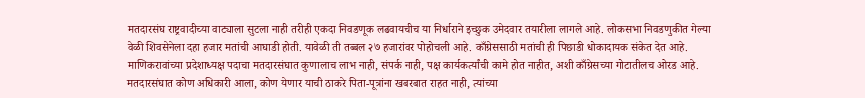मतदारसंघ राष्ट्रवादीच्या वाट्याला सुटला नाही तरीही एकदा निवडणूक लढवायचीच या निर्धाराने इच्छुक उमेदवार तयारीला लागले आहे. लोकसभा निवडणुकीत गेल्या वेळी शिवसेनेला दहा हजार मतांची आघाडी होती. यावेळी ती तब्बल २७ हजारांवर पोहोचली आहे. काँग्रेससाठी मतांची ही पिछाडी धोकादायक संकेत देत आहे. माणिकरावांच्या प्रदेशाध्यक्ष पदाचा मतदारसंघात कुणालाच लाभ नाही, संपर्क नाही, पक्ष कार्यकर्त्यांची कामे होत नाहीत, अशी काँग्रेसच्या गोटातीलच ओरड आहे. मतदारसंघात कोण अधिकारी आला, कोण येणार याची ठाकरे पिता-पूत्रांना खबरबात राहत नाही, त्यांच्या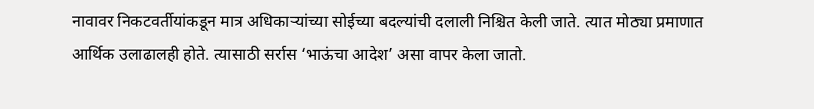नावावर निकटवर्तीयांकडून मात्र अधिकाऱ्यांच्या सोईच्या बदल्यांची दलाली निश्चित केली जाते. त्यात मोठ्या प्रमाणात आर्थिक उलाढालही होते. त्यासाठी सर्रास ‘भाऊंचा आदेश’ असा वापर केला जातो.